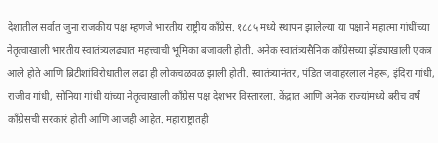देशातील सर्वात जुना राजकीय पक्ष म्हणजे भारतीय राष्ट्रीय काँग्रेस. १८८५ मध्ये स्थापन झालेल्या या पक्षाने महात्मा गांधींच्या नेतृत्वाखाली भारतीय स्वातंत्र्यलढ्यात महत्त्वाची भूमिका बजावली होती. अनेक स्वातंत्र्यसैनिक काँग्रेसच्या झेंड्याखाली एकत्र आले होते आणि ब्रिटीशांविरोधातील लढा ही लोकचळवळ झाली होती. स्वातंत्र्यानंतर, पंडित जवाहरलाल नेहरू, इंदिरा गांधी, राजीव गांधी, सोनिया गांधी यांच्या नेतृत्वाखाली काँग्रेस पक्ष देशभर विस्तारला. केंद्रात आणि अनेक राज्यांमध्ये बरीच वर्षं काँग्रेसची सरकारं होती आणि आजही आहेत. महाराष्ट्रातही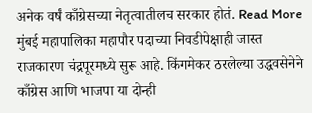अनेक वर्षं काँग्रेसच्या नेतृत्वातीलच सरकार होतं. Read More
मुंबई महापालिका महापौर पदाच्या निवडीपेक्षाही जास्त राजकारण चंद्रपूरमध्ये सुरू आहे. किंगमेकर ठरलेल्या उद्धवसेनेने काँग्रेस आणि भाजपा या दोन्ही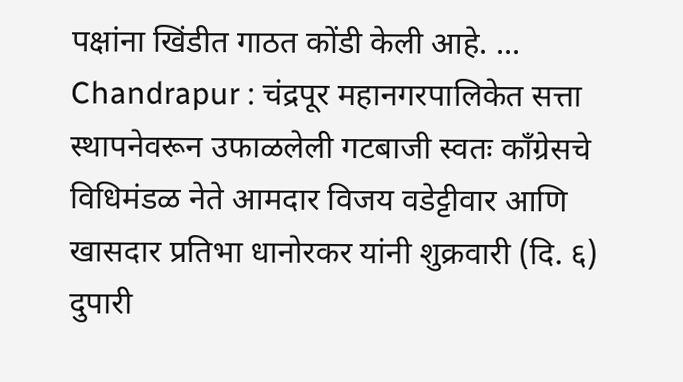पक्षांना खिंडीत गाठत कोंडी केली आहे. ...
Chandrapur : चंद्रपूर महानगरपालिकेत सत्ता स्थापनेवरून उफाळलेली गटबाजी स्वतः काँग्रेसचे विधिमंडळ नेते आमदार विजय वडेट्टीवार आणि खासदार प्रतिभा धानोरकर यांनी शुक्रवारी (दि. ६) दुपारी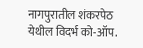नागपुरातील शंकरपेठ येथील विदर्भ को-ऑप.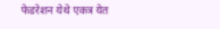फेडरेशन येथे एकत्र येत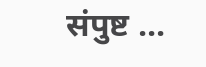संपुष्ट ...